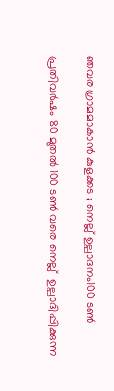ഞവര ഗ്രാമമാകാൻ കുളക്കട ; നെല്ല് ഉല്പാദനം100 ടണ്‍

പ്രതിവര്‍ഷം 80 മുതല്‍ 100 ടണ്‍ വരെ നെല്ല്  ഉല്പാദിപ്പിക്കുന്ന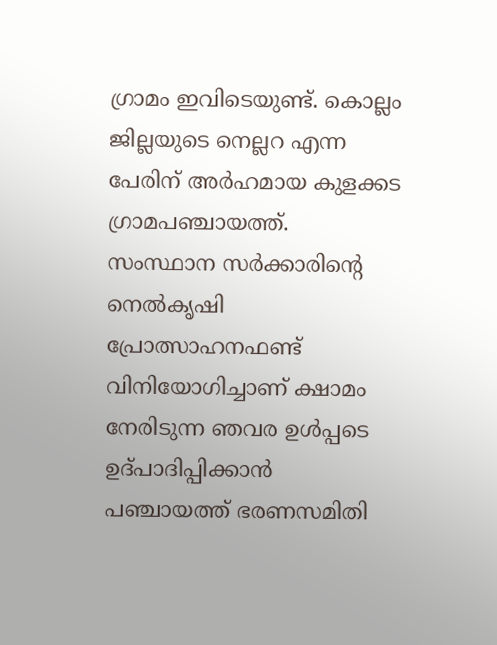ഗ്രാമം ഇവിടെയുണ്ട്. കൊല്ലം ജില്ലയുടെ നെല്ലറ എന്ന പേരിന് അർഹമായ കുളക്കട  ഗ്രാമപഞ്ചായത്ത്. സംസ്ഥാന സര്‍ക്കാരിന്റെ നെല്‍കൃഷി പ്രോത്സാഹനഫണ്ട് വിനിയോഗിച്ചാണ് ക്ഷാമം നേരിടുന്ന ഞവര ഉള്‍പ്പടെ ഉദ്പാദിപ്പിക്കാന്‍ പഞ്ചായത്ത് ഭരണസമിതി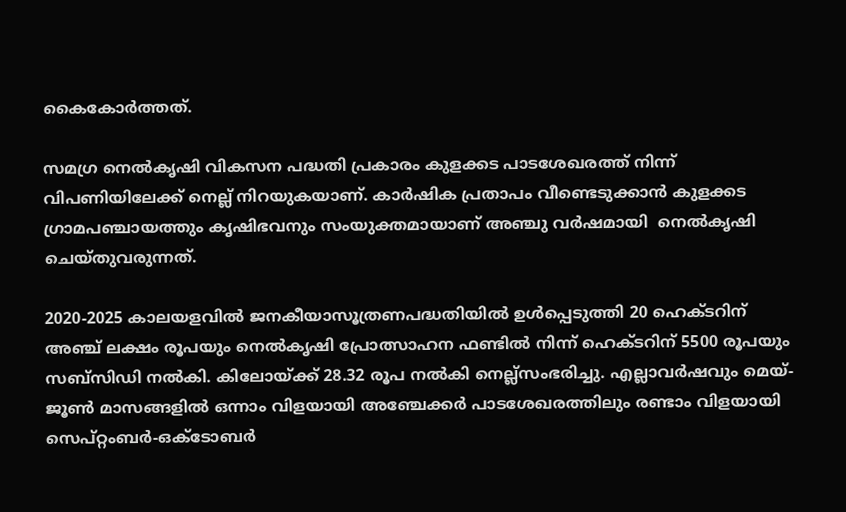കൈകോര്‍ത്തത്.

സമഗ്ര നെല്‍കൃഷി വികസന പദ്ധതി പ്രകാരം കുളക്കട പാടശേഖരത്ത് നിന്ന് വിപണിയിലേക്ക് നെല്ല്‌ നിറയുകയാണ്. കാര്‍ഷിക പ്രതാപം വീണ്ടെടുക്കാന്‍ കുളക്കട ഗ്രാമപഞ്ചായത്തും കൃഷിഭവനും സംയുക്തമായാണ് അഞ്ചു വര്‍ഷമായി  നെല്‍കൃഷി ചെയ്തുവരുന്നത്.

2020-2025 കാലയളവില്‍ ജനകീയാസൂത്രണപദ്ധതിയില്‍ ഉള്‍പ്പെടുത്തി 20 ഹെക്ടറിന് അഞ്ച് ലക്ഷം രൂപയും നെല്‍കൃഷി പ്രോത്സാഹന ഫണ്ടില്‍ നിന്ന് ഹെക്ടറിന് 5500 രൂപയും സബ്‌സിഡി നല്‍കി. കിലോയ്ക്ക് 28.32 രൂപ നല്‍കി നെല്ല്‌സംഭരിച്ചു. എല്ലാവര്‍ഷവും മെയ്-ജൂണ്‍ മാസങ്ങളില്‍ ഒന്നാം വിളയായി അഞ്ചേക്കര്‍ പാടശേഖരത്തിലും രണ്ടാം വിളയായി സെപ്റ്റംബര്‍-ഒക്ടോബര്‍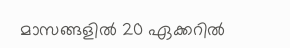മാസങ്ങളില്‍ 20 ഏക്കറില്‍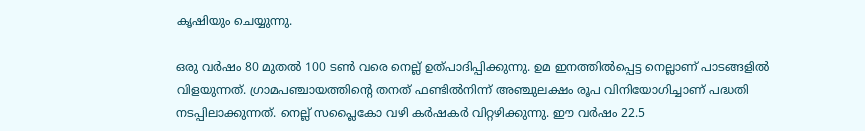കൃഷിയും ചെയ്യുന്നു.

ഒരു വര്‍ഷം 80 മുതല്‍ 100 ടണ്‍ വരെ നെല്ല് ഉത്പാദിപ്പിക്കുന്നു. ഉമ ഇനത്തില്‍പ്പെട്ട നെല്ലാണ് പാടങ്ങളില്‍ വിളയുന്നത്. ഗ്രാമപഞ്ചായത്തിന്റെ തനത് ഫണ്ടില്‍നിന്ന് അഞ്ചുലക്ഷം രൂപ വിനിയോഗിച്ചാണ് പദ്ധതി നടപ്പിലാക്കുന്നത്. നെല്ല് സപ്ലൈകോ വഴി കര്‍ഷകര്‍ വിറ്റഴിക്കുന്നു. ഈ വര്‍ഷം 22.5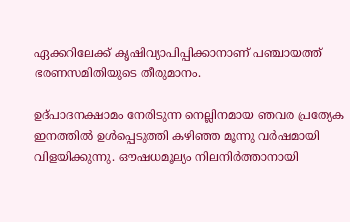ഏക്കറിലേക്ക് കൃഷിവ്യാപിപ്പിക്കാനാണ് പഞ്ചായത്ത് ഭരണസമിതിയുടെ തീരുമാനം.

ഉദ്പാദനക്ഷാമം നേരിടുന്ന നെല്ലിനമായ ഞവര പ്രത്യേക ഇനത്തില്‍ ഉള്‍പ്പെടുത്തി കഴിഞ്ഞ മൂന്നു വര്‍ഷമായി വിളയിക്കുന്നു. ഔഷധമൂല്യം നിലനിര്‍ത്താനായി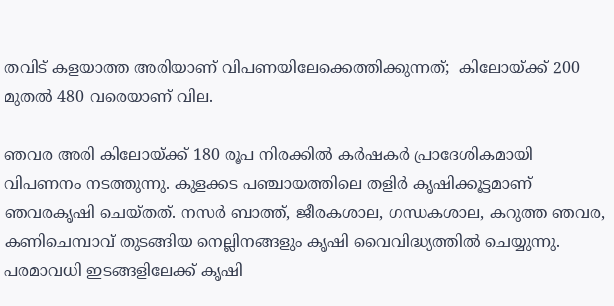തവിട് കളയാത്ത അരിയാണ് വിപണയിലേക്കെത്തിക്കുന്നത്;  കിലോയ്ക്ക് 200 മുതല്‍ 480 വരെയാണ് വില.

ഞവര അരി കിലോയ്ക്ക് 180 രൂപ നിരക്കില്‍ കര്‍ഷകര്‍ പ്രാദേശികമായി വിപണനം നടത്തുന്നു. കുളക്കട പഞ്ചായത്തിലെ തളിര്‍ കൃഷിക്കൂട്ടമാണ് ഞവരകൃഷി ചെയ്തത്. നസര്‍ ബാത്ത്, ജീരകശാല, ഗന്ധകശാല, കറുത്ത ഞവര, കണിചെമ്പാവ് തുടങ്ങിയ നെല്ലിനങ്ങളും കൃഷി വൈവിദ്ധ്യത്തില്‍ ചെയ്യുന്നു. പരമാവധി ഇടങ്ങളിലേക്ക് കൃഷി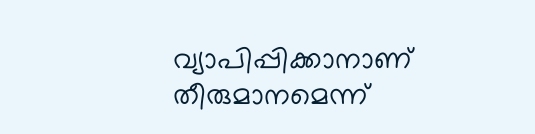വ്യാപിപ്പിക്കാനാണ് തീരുമാനമെന്ന്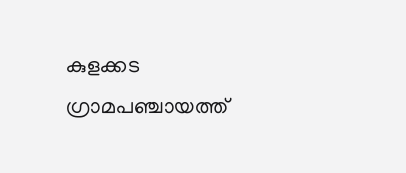കുളക്കട ഗ്രാമപഞ്ചായത്ത്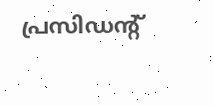പ്രസിഡന്റ്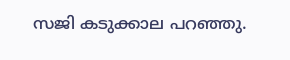സജി കടുക്കാല പറഞ്ഞു.